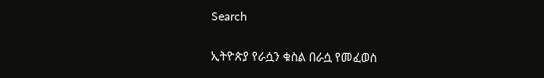Search

ኢትዮጵያ የራሷን ቁስል በራሷ የመፈወስ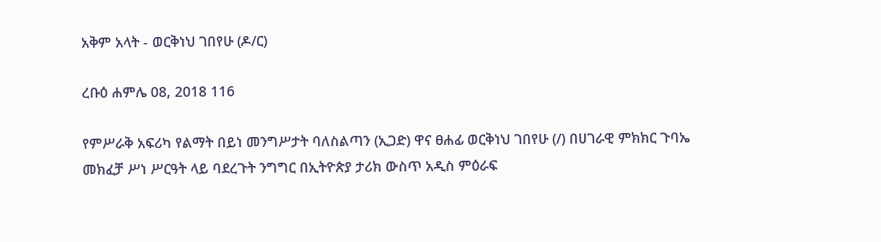አቅም አላት - ወርቅነህ ገበየሁ (ዶ/ር)

ረቡዕ ሐምሌ 08, 2018 116

የምሥራቅ አፍሪካ የልማት በይነ መንግሥታት ባለስልጣን (ኢጋድ) ዋና ፀሐፊ ወርቅነህ ገበየሁ (/) በሀገራዊ ምክክር ጉባኤ መክፈቻ ሥነ ሥርዓት ላይ ባደረጉት ንግግር በኢትዮጵያ ታሪክ ውስጥ አዲስ ምዕራፍ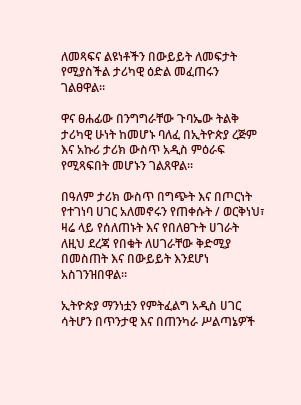ለመጻፍና ልዩነቶችን በውይይት ለመፍታት የሚያስችል ታሪካዊ ዕድል መፈጠሩን ገልፀዋል።

ዋና ፀሐፊው በንግግራቸው ጉባኤው ትልቅ ታሪካዊ ሁነት ከመሆኑ ባለፈ በኢትዮጵያ ረጅም እና አኩሪ ታሪክ ውስጥ አዲስ ምዕራፍ የሚጻፍበት መሆኑን ገልጸዋል።

በዓለም ታሪክ ውስጥ በግጭት እና በጦርነት የተገነባ ሀገር አለመኖሩን የጠቀሱት / ወርቅነህ፣ ዛሬ ላይ የሰለጠኑት እና የበለፀጉት ሀገራት ለዚህ ደረጃ የበቁት ለሀገራቸው ቅድሚያ በመስጠት እና በውይይት እንደሆነ አስገንዝበዋል።

ኢትዮጵያ ማንነቷን የምትፈልግ አዲስ ሀገር ሳትሆን በጥንታዊ እና በጠንካራ ሥልጣኔዎች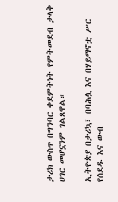ታሪክ ውስጥ በግንባር ቀደምትነት የምትመደብ ታላቅ ሀገር መሆኗንም ገልጸዋል።

ኢትዮጵያ በታሪኳ፣ በባሕሏ እና በሃይማኖቷ ሥር የሰደዱ እና ውብ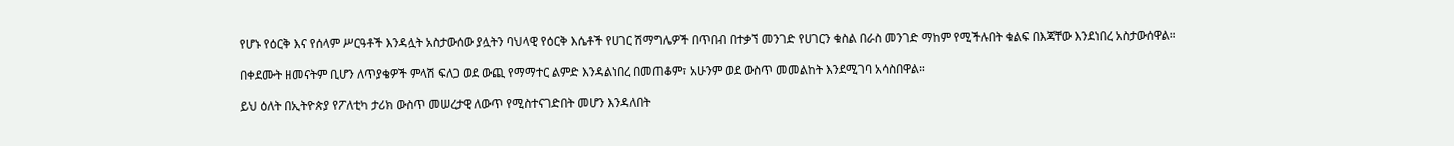የሆኑ የዕርቅ እና የሰላም ሥርዓቶች እንዳሏት አስታውሰው ያሏትን ባህላዊ የዕርቅ እሴቶች የሀገር ሽማግሌዎች በጥበብ በተቃኘ መንገድ የሀገርን ቁስል በራስ መንገድ ማከም የሚችሉበት ቁልፍ በእጃቸው እንደነበረ አስታውሰዋል።

በቀደሙት ዘመናትም ቢሆን ለጥያቄዎች ምላሽ ፍለጋ ወደ ውጪ የማማተር ልምድ እንዳልነበረ በመጠቆም፣ አሁንም ወደ ውስጥ መመልከት እንደሚገባ አሳስበዋል።

ይህ ዕለት በኢትዮጵያ የፖለቲካ ታሪክ ውስጥ መሠረታዊ ለውጥ የሚስተናገድበት መሆን እንዳለበት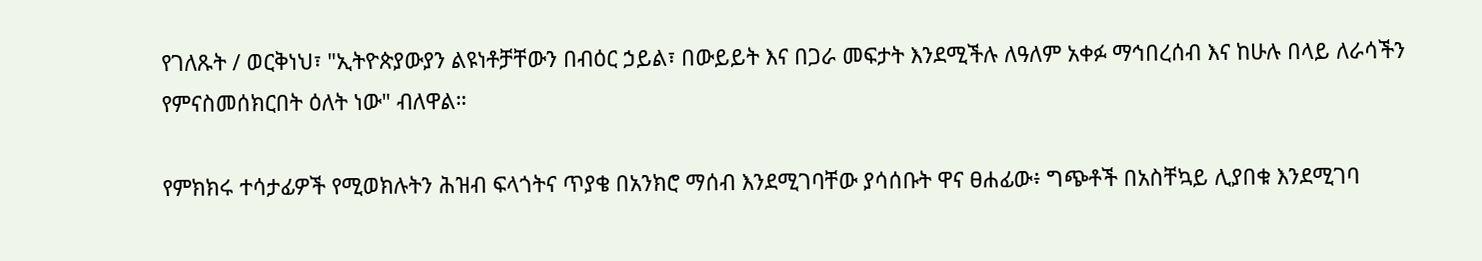የገለጹት / ወርቅነህ፣ "ኢትዮጵያውያን ልዩነቶቻቸውን በብዕር ኃይል፣ በውይይት እና በጋራ መፍታት እንደሚችሉ ለዓለም አቀፉ ማኅበረሰብ እና ከሁሉ በላይ ለራሳችን የምናስመሰክርበት ዕለት ነው" ብለዋል።

የምክክሩ ተሳታፊዎች የሚወክሉትን ሕዝብ ፍላጎትና ጥያቄ በአንክሮ ማሰብ እንደሚገባቸው ያሳሰቡት ዋና ፀሐፊው፥ ግጭቶች በአስቸኳይ ሊያበቁ እንደሚገባ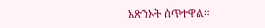አጽንኦት ሰጥተዋል።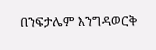በንፍታሌም እንግዳወርቅ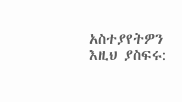አስተያየትዎን እዚህ ያስፍሩ: